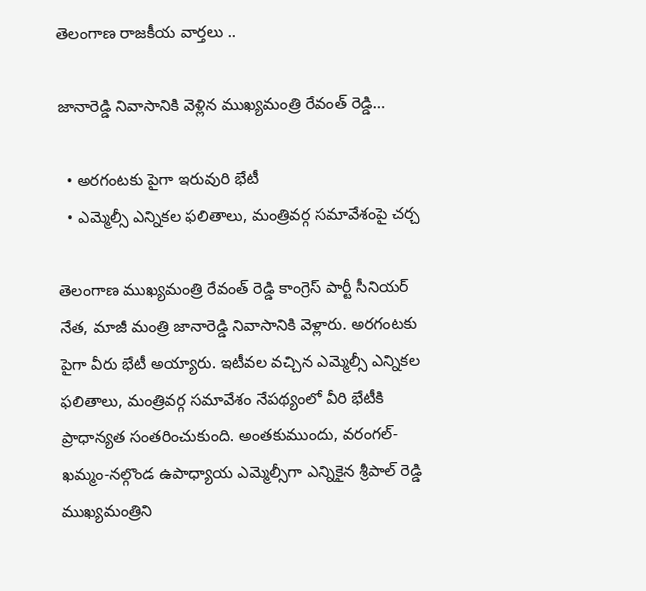తెలంగాణ రాజకీయ వార్తలు ..

జానారెడ్డి నివాసానికి వెళ్లిన ముఖ్యమంత్రి రేవంత్ రెడ్డి…

  • అరగంటకు పైగా ఇరువురి భేటీ
  • ఎమ్మెల్సీ ఎన్నికల ఫలితాలు, మంత్రివర్గ సమావేశంపై చర్చ

తెలంగాణ ముఖ్యమంత్రి రేవంత్ రెడ్డి కాంగ్రెస్ పార్టీ సీనియర్ నేత, మాజీ మంత్రి జానారెడ్డి నివాసానికి వెళ్లారు. అరగంటకు పైగా వీరు భేటీ అయ్యారు. ఇటీవల వచ్చిన ఎమ్మెల్సీ ఎన్నికల ఫలితాలు, మంత్రివర్గ సమావేశం నేపథ్యంలో వీరి భేటీకి ప్రాధాన్యత సంతరించుకుంది. అంతకుముందు, వరంగల్-ఖమ్మం-నల్గొండ ఉపాధ్యాయ ఎమ్మెల్సీగా ఎన్నికైన శ్రీపాల్ రెడ్డి ముఖ్యమంత్రిని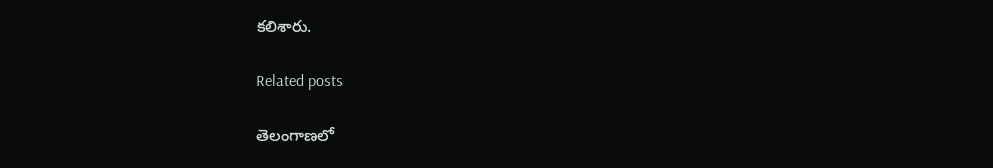కలిశారు.

Related posts

తెలంగాణలో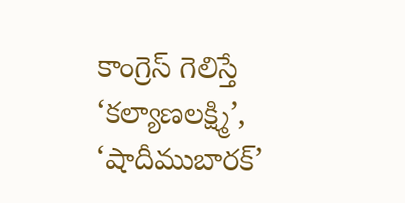కాంగ్రెస్ గెలిస్తే ‘కల్యాణలక్ష్మి’, ‘షాదీముబారక్’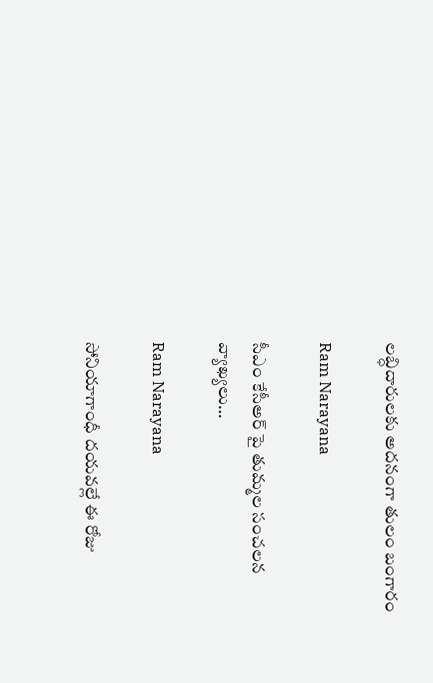లబ్ధిదారులకు అదనంగా తులం బంగారం

Ram Narayana

సీఎం కేసీఅర్ పై తుమ్మల సంచలన వ్యాఖ్యలు…

Ram Narayana

సోనియాగాంధీ దయవల్లే ఈ రోజు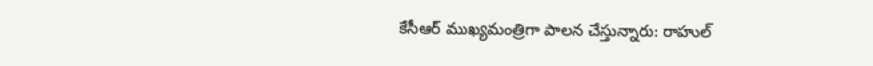కేసీఆర్ ముఖ్యమంత్రిగా పాలన చేస్తున్నారు: రాహుల్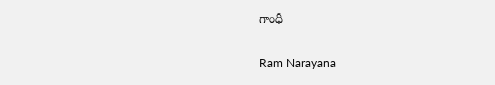గాంధీ

Ram Narayana